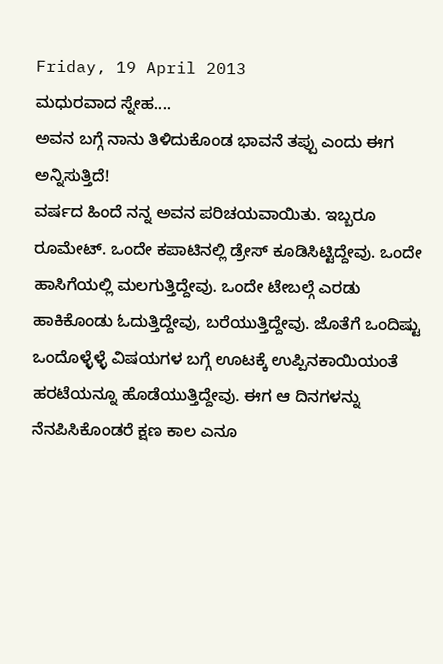Friday, 19 April 2013
ಮಧುರವಾದ ಸ್ನೇಹ....
ಅವನ ಬಗ್ಗೆ ನಾನು ತಿಳಿದುಕೊಂಡ ಭಾವನೆ ತಪ್ಪು ಎಂದು ಈಗ ಅನ್ನಿಸುತ್ತಿದೆ!
ವರ್ಷದ ಹಿಂದೆ ನನ್ನ ಅವನ ಪರಿಚಯವಾಯಿತು. ಇಬ್ಬರೂ ರೂಮೇಟ್. ಒಂದೇ ಕಪಾಟಿನಲ್ಲಿ ಡ್ರೇಸ್ ಕೂಡಿಸಿಟ್ಟಿದ್ದೇವು. ಒಂದೇ ಹಾಸಿಗೆಯಲ್ಲಿ ಮಲಗುತ್ತಿದ್ದೇವು. ಒಂದೇ ಟೇಬಲ್ಗೆ ಎರಡು ಹಾಕಿಕೊಂಡು ಓದುತ್ತಿದ್ದೇವು, ಬರೆಯುತ್ತಿದ್ದೇವು. ಜೊತೆಗೆ ಒಂದಿಷ್ಟು ಒಂದೊಳ್ಳೆಳ್ಳೆ ವಿಷಯಗಳ ಬಗ್ಗೆ ಊಟಕ್ಕೆ ಉಪ್ಪಿನಕಾಯಿಯಂತೆ ಹರಟೆಯನ್ನೂ ಹೊಡೆಯುತ್ತಿದ್ದೇವು. ಈಗ ಆ ದಿನಗಳನ್ನು ನೆನಪಿಸಿಕೊಂಡರೆ ಕ್ಷಣ ಕಾಲ ಎನೂ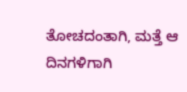ತೋಚದಂತಾಗಿ, ಮತ್ತೆ ಆ ದಿನಗಳಿಗಾಗಿ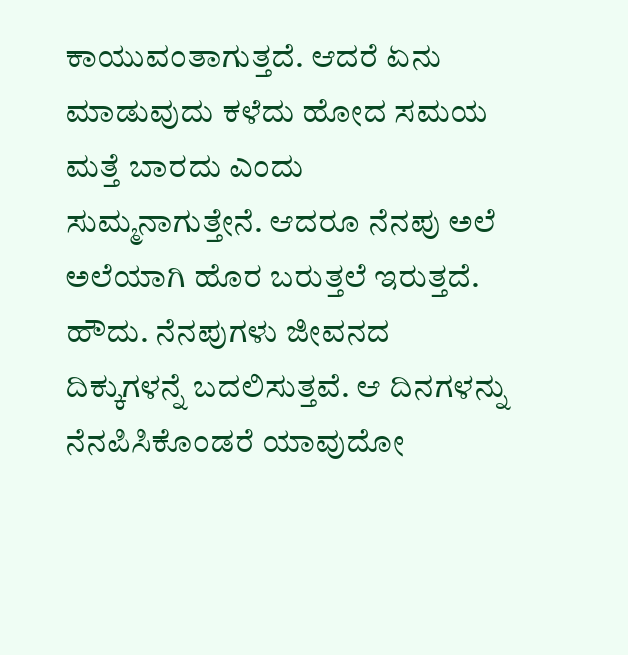ಕಾಯುವಂತಾಗುತ್ತದೆ. ಆದರೆ ಏನು ಮಾಡುವುದು ಕಳೆದು ಹೋದ ಸಮಯ ಮತ್ತೆ ಬಾರದು ಎಂದು ಸುಮ್ಮನಾಗುತ್ತೇನೆ. ಆದರೂ ನೆನಪು ಅಲೆ ಅಲೆಯಾಗಿ ಹೊರ ಬರುತ್ತಲೆ ಇರುತ್ತದೆ.
ಹೌದು. ನೆನಪುಗಳು ಜೀವನದ ದಿಕ್ಕುಗಳನ್ನೆ ಬದಲಿಸುತ್ತವೆ. ಆ ದಿನಗಳನ್ನು ನೆನಪಿಸಿಕೊಂಡರೆ ಯಾವುದೋ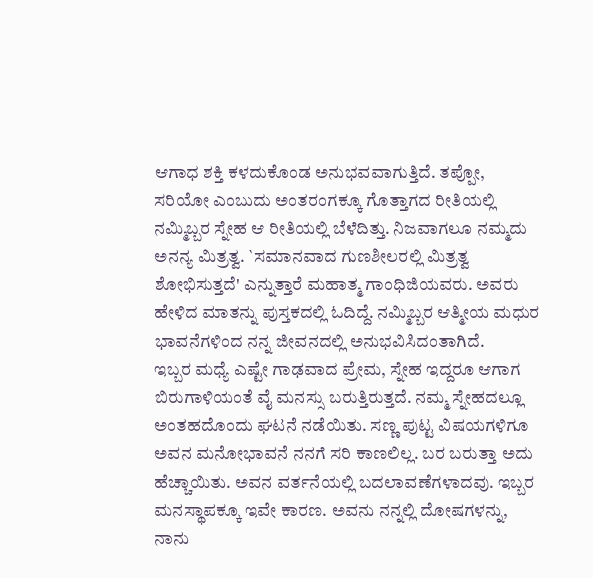ಆಗಾಧ ಶಕ್ತಿ ಕಳದುಕೊಂಡ ಅನುಭವವಾಗುತ್ತಿದೆ. ತಪ್ಪೋ, ಸರಿಯೋ ಎಂಬುದು ಅಂತರಂಗಕ್ಕೂ ಗೊತ್ತಾಗದ ರೀತಿಯಲ್ಲಿ ನಮ್ಮಿಬ್ಬರ ಸ್ನೇಹ ಆ ರೀತಿಯಲ್ಲಿ ಬೆಳೆದಿತ್ತು. ನಿಜವಾಗಲೂ ನಮ್ಮದು ಅನನ್ಯ ಮಿತ್ರತ್ವ. `ಸಮಾನವಾದ ಗುಣಶೀಲರಲ್ಲಿ ಮಿತ್ರತ್ವ ಶೋಭಿಸುತ್ತದೆ' ಎನ್ನುತ್ತಾರೆ ಮಹಾತ್ಮ ಗಾಂಧಿಜಿಯವರು. ಅವರು ಹೇಳಿದ ಮಾತನ್ನು ಪುಸ್ತಕದಲ್ಲಿ ಓದಿದ್ದೆ. ನಮ್ಮಿಬ್ಬರ ಆತ್ಮೀಯ ಮಧುರ ಭಾವನೆಗಳಿಂದ ನನ್ನ ಜೀವನದಲ್ಲಿ ಅನುಭವಿಸಿದಂತಾಗಿದೆ.
ಇಬ್ಬರ ಮಧ್ಯೆ ಎಷ್ಟೇ ಗಾಢವಾದ ಪ್ರೇಮ, ಸ್ನೇಹ ಇದ್ದರೂ ಆಗಾಗ ಬಿರುಗಾಳಿಯಂತೆ ವೈ ಮನಸ್ಸು ಬರುತ್ತಿರುತ್ತದೆ. ನಮ್ಮ ಸ್ನೇಹದಲ್ಲೂ ಅಂತಹದೊಂದು ಘಟನೆ ನಡೆಯಿತು. ಸಣ್ಣ ಪುಟ್ಟ ವಿಷಯಗಳಿಗೂ ಅವನ ಮನೋಭಾವನೆ ನನಗೆ ಸರಿ ಕಾಣಲಿಲ್ಲ. ಬರ ಬರುತ್ತಾ ಅದು ಹೆಚ್ಚಾಯಿತು. ಅವನ ವರ್ತನೆಯಲ್ಲಿ ಬದಲಾವಣೆಗಳಾದವು. ಇಬ್ಬರ ಮನಸ್ಥಾಪಕ್ಕೂ ಇವೇ ಕಾರಣ. ಅವನು ನನ್ನಲ್ಲಿ ದೋಷಗಳನ್ನು, ನಾನು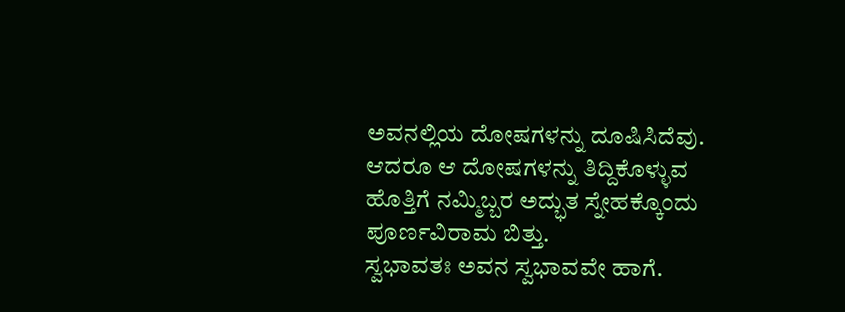ಅವನಲ್ಲಿಯ ದೋಷಗಳನ್ನು ದೂಷಿಸಿದೆವು. ಆದರೂ ಆ ದೋಷಗಳನ್ನು ತಿದ್ದಿಕೊಳ್ಳುವ ಹೊತ್ತಿಗೆ ನಮ್ಮಿಬ್ಬರ ಅದ್ಭುತ ಸ್ನೇಹಕ್ಕೊಂದು ಪೂರ್ಣವಿರಾಮ ಬಿತ್ತು.
ಸ್ವಭಾವತಃ ಅವನ ಸ್ವಭಾವವೇ ಹಾಗೆ.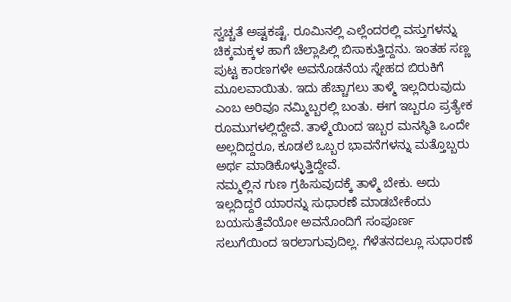ಸ್ವಚ್ಚತೆ ಅಷ್ಟಕಷ್ಟೆ. ರೂಮಿನಲ್ಲಿ ಎಲ್ಲೆಂದರಲ್ಲಿ ವಸ್ತುಗಳನ್ನು ಚಿಕ್ಕಮಕ್ಕಳ ಹಾಗೆ ಚೆಲ್ಲಾಪಿಲ್ಲಿ ಬಿಸಾಕುತ್ತಿದ್ದನು. ಇಂತಹ ಸಣ್ಣ ಪುಟ್ಟ ಕಾರಣಗಳೇ ಅವನೊಡನೆಯ ಸ್ನೇಹದ ಬಿರುಕಿಗೆ ಮೂಲವಾಯಿತು. ಇದು ಹೆಚ್ಚಾಗಲು ತಾಳ್ಮೆ ಇಲ್ಲದಿರುವುದು ಎಂಬ ಅರಿವೂ ನಮ್ಮಿಬ್ಬರಲ್ಲಿ ಬಂತು. ಈಗ ಇಬ್ಬರೂ ಪ್ರತ್ಯೇಕ ರೂಮುಗಳಲ್ಲಿದ್ದೇವೆ. ತಾಳ್ಮೆಯಿಂದ ಇಬ್ಬರ ಮನಸ್ಥಿತಿ ಒಂದೇ ಅಲ್ಲದಿದ್ದರೂ, ಕೂಡಲೆ ಒಬ್ಬರ ಭಾವನೆಗಳನ್ನು ಮತ್ತೊಬ್ಬರು ಅರ್ಥ ಮಾಡಿಕೊಳ್ಳುತ್ತಿದ್ದೇವೆ.
ನಮ್ಮಲ್ಲಿನ ಗುಣ ಗ್ರಹಿಸುವುದಕ್ಕೆ ತಾಳ್ಮೆ ಬೇಕು. ಅದು ಇಲ್ಲದಿದ್ದರೆ ಯಾರನ್ನು ಸುಧಾರಣೆ ಮಾಡಬೇಕೆಂದು ಬಯಸುತ್ತೆವೆಯೋ ಅವನೊಂದಿಗೆ ಸಂಪೂರ್ಣ ಸಲುಗೆಯಿಂದ ಇರಲಾಗುವುದಿಲ್ಲ. ಗೆಳೆತನದಲ್ಲೂ ಸುಧಾರಣೆ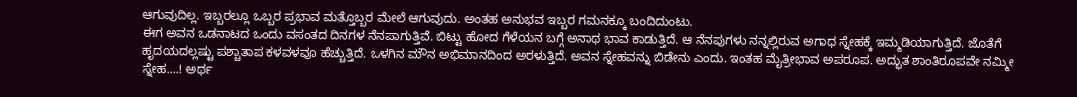ಆಗುವುದಿಲ್ಲ. ಇಬ್ಬರಲ್ಲೂ ಒಬ್ಬರ ಪ್ರಭಾವ ಮತ್ತೊಬ್ಬರ ಮೇಲೆ ಆಗುವುದು. ಅಂತಹ ಅನುಭವ ಇಬ್ಬರ ಗಮನಕ್ಕೂ ಬಂದಿದುಂಟು.
ಈಗ ಅವನ ಒಡನಾಟದ ಒಂದು ವಸಂತದ ದಿನಗಳ ನೆನಪಾಗುತ್ತಿವೆ. ಬಿಟ್ಟು ಹೋದ ಗೆಳೆಯನ ಬಗ್ಗೆ ಅನಾಥ ಭಾವ ಕಾಡುತ್ತಿದೆ. ಆ ನೆನಪುಗಳು ನನ್ನಲ್ಲಿರುವ ಅಗಾಧ ಸ್ನೇಹಕ್ಕೆ ಇಮ್ಮಡಿಯಾಗುತ್ತಿದೆ. ಜೊತೆಗೆ ಹೃದಯದಲ್ಲಷ್ಟು ಪಶ್ಚಾತಾಪ ಕಳವಳವೂ ಹೆಚ್ಚುತ್ತಿದೆ. ಒಳಗಿನ ಮೌನ ಅಭಿಮಾನದಿಂದ ಅರಳುತ್ತಿದೆ. ಅವನ ಸ್ನೇಹವನ್ನು ಬಿಡೇನು ಎಂದು. ಇಂತಹ ಮೈತ್ರೀಭಾವ ಅಪರೂಪ. ಅದ್ಭುತ ಶಾಂತಿರೂಪವೇ ನಮ್ಮೀ ಸ್ನೇಹ....! ಅರ್ಥ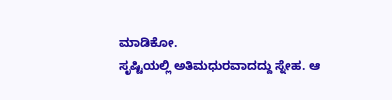ಮಾಡಿಕೋ.
ಸೃಷ್ಟಿಯಲ್ಲಿ ಅತಿಮಧುರವಾದದ್ದು ಸ್ನೇಹ. ಆ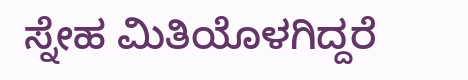ಸ್ನೇಹ ಮಿತಿಯೊಳಗಿದ್ದರೆ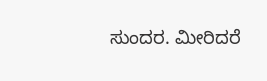ಸುಂದರ. ಮೀರಿದರೆ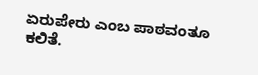ಏರುಪೇರು ಎಂಬ ಪಾಠವಂತೂ ಕಲಿತೆ.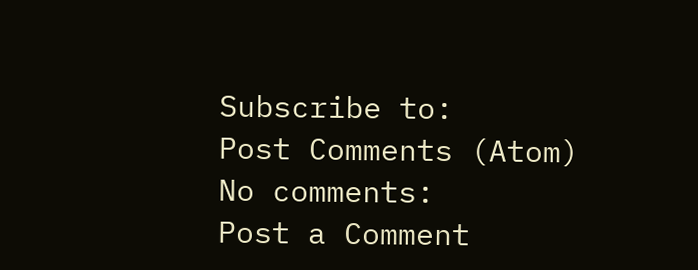Subscribe to:
Post Comments (Atom)
No comments:
Post a Comment